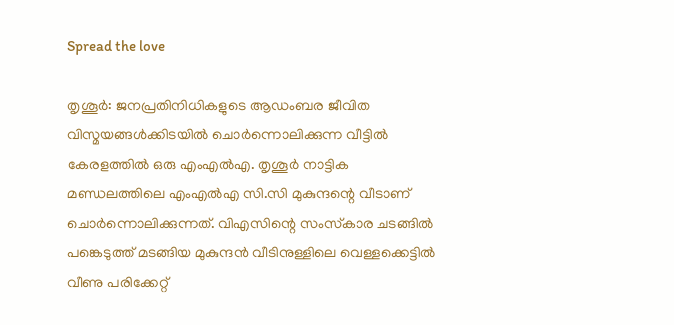Spread the love

തൃശൂര്‍: ജനപ്രതിനിധികളുടെ ആഡംബര ജീവിത വിസ്മയങ്ങള്‍ക്കിടയില്‍ ചൊര്‍ന്നൊലിക്കുന്ന വീട്ടില്‍ കേരളത്തില്‍ ഒരു എംഎല്‍എ. തൃശൂര്‍ നാട്ടിക മണ്ഡലത്തിലെ എംഎല്‍എ സി.സി മുകുന്ദന്റെ വീടാണ് ചൊര്‍ന്നൊലിക്കുന്നത്. വിഎസിന്റെ സംസ്‌കാര ചടങ്ങില്‍ പങ്കെടുത്ത് മടങ്ങിയ മുകുന്ദന്‍ വീടിനുള്ളിലെ വെള്ളക്കെട്ടില്‍ വീണു പരിക്കേറ്റ്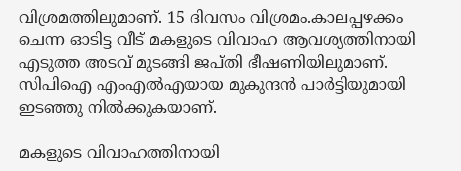വിശ്രമത്തിലുമാണ്. 15 ദിവസം വിശ്രമം.കാലപ്പഴക്കം ചെന്ന ഓടിട്ട വീട് മകളുടെ വിവാഹ ആവശ്യത്തിനായി എടുത്ത അടവ് മുടങ്ങി ജപ്തി ഭീഷണിയിലുമാണ്. സിപിഐ എംഎല്‍എയായ മുകുന്ദന്‍ പാര്‍ട്ടിയുമായി ഇടഞ്ഞു നില്‍ക്കുകയാണ്.

മകളുടെ വിവാഹത്തിനായി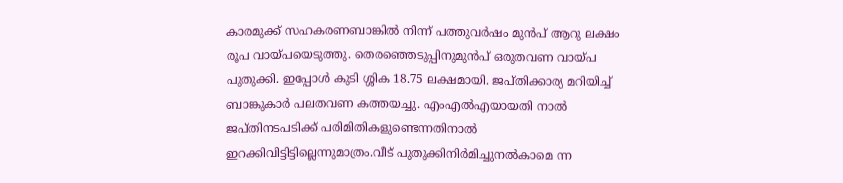കാരമുക്ക് സഹകരണബാങ്കില്‍ നിന്ന് പത്തുവര്‍ഷം മുന്‍പ് ആറു ലക്ഷം രൂപ വായ്പയെടുത്തു. തെരഞ്ഞെടുപ്പിനുമുന്‍പ് ഒരുതവണ വായ്പ പുതുക്കി. ഇപ്പോള്‍ കുടി ശ്ശിക 18.75 ലക്ഷമായി. ജപ്തിക്കാര്യ മറിയിച്ച് ബാങ്കുകാര്‍ പലതവണ കത്തയച്ചു. എംഎല്‍എയായതി നാല്‍ ജപ്തിനടപടിക്ക് പരിമിതികളുണ്ടെന്നതിനാല്‍ ഇറക്കിവിട്ടിട്ടില്ലെന്നുമാത്രം.വീട് പുതുക്കിനിര്‍മിച്ചുനല്‍കാമെ ന്ന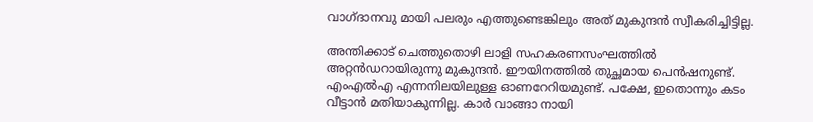വാഗ്ദാനവു മായി പലരും എത്തുണ്ടെങ്കിലും അത് മുകുന്ദന്‍ സ്വീകരിച്ചിട്ടില്ല.

അന്തിക്കാട് ചെത്തുതൊഴി ലാളി സഹകരണസംഘത്തില്‍ അറ്റന്‍ഡറായിരുന്നു മുകുന്ദന്‍. ഈയിനത്തില്‍ തുച്ഛമായ പെന്‍ഷനുണ്ട്. എംഎല്‍എ എന്നനിലയിലുള്ള ഓണറേറിയമുണ്ട്. പക്ഷേ, ഇതൊന്നും കടം വീട്ടാന്‍ മതിയാകുന്നില്ല. കാര്‍ വാങ്ങാ നായി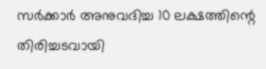സര്‍ക്കാര്‍ അനുവദിച്ച 10 ലക്ഷത്തിന്റെ തിരിച്ചടവായി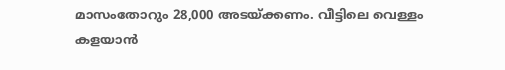മാസംതോറും 28,000 അടയ്ക്കണം. വീട്ടിലെ വെള്ളം കളയാന്‍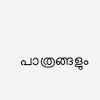പാത്രങ്ങളും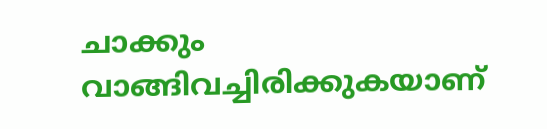ചാക്കും വാങ്ങിവച്ചിരിക്കുകയാണ്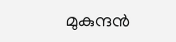മുകുന്ദന്‍